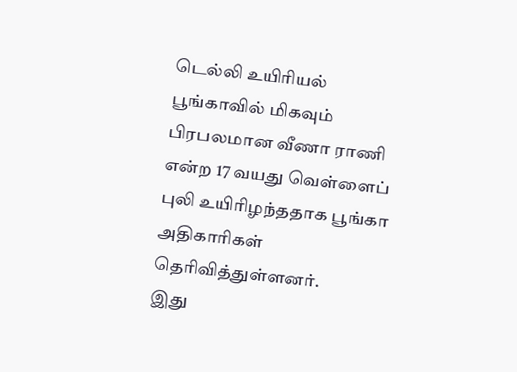டெல்லி உயிரியல் பூங்காவில் மிகவும் பிரபலமான வீணா ராணி என்ற 17 வயது வெள்ளைப் புலி உயிரிழந்ததாக பூங்கா அதிகாரிகள் தெரிவித்துள்ளனர்.
இது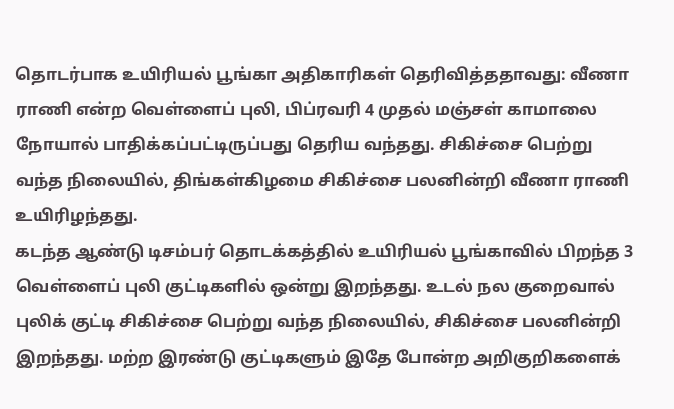தொடர்பாக உயிரியல் பூங்கா அதிகாரிகள் தெரிவித்ததாவது: வீணா ராணி என்ற வெள்ளைப் புலி, பிப்ரவரி 4 முதல் மஞ்சள் காமாலை நோயால் பாதிக்கப்பட்டிருப்பது தெரிய வந்தது. சிகிச்சை பெற்று வந்த நிலையில், திங்கள்கிழமை சிகிச்சை பலனின்றி வீணா ராணி உயிரிழந்தது.
கடந்த ஆண்டு டிசம்பர் தொடக்கத்தில் உயிரியல் பூங்காவில் பிறந்த 3 வெள்ளைப் புலி குட்டிகளில் ஒன்று இறந்தது. உடல் நல குறைவால் புலிக் குட்டி சிகிச்சை பெற்று வந்த நிலையில், சிகிச்சை பலனின்றி இறந்தது. மற்ற இரண்டு குட்டிகளும் இதே போன்ற அறிகுறிகளைக்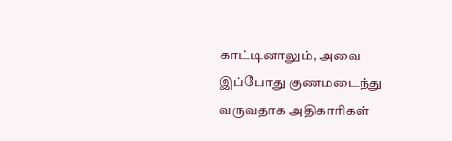காட்டினாலும், அவை இப்போது குணமடைந்து வருவதாக அதிகாரிகள்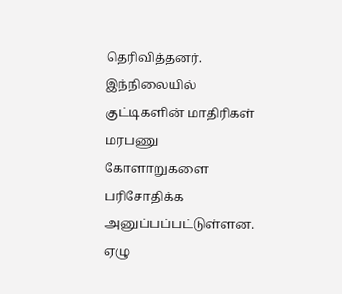தெரிவித்தனர்.
இந்நிலையில் குட்டிகளின் மாதிரிகள் மரபணு கோளாறுகளை பரிசோதிக்க அனுப்பப்பட்டுள்ளன. ஏழு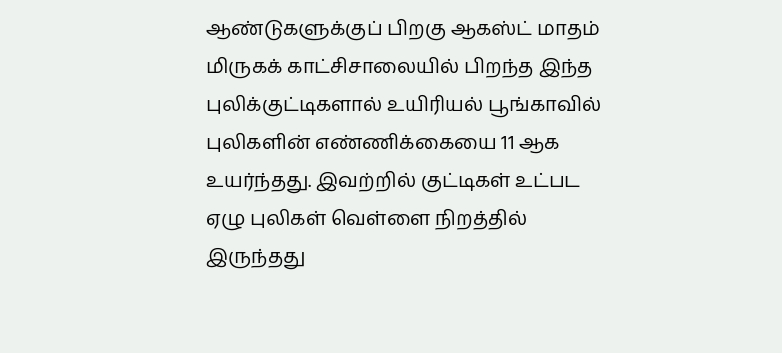ஆண்டுகளுக்குப் பிறகு ஆகஸ்ட் மாதம் மிருகக் காட்சிசாலையில் பிறந்த இந்த புலிக்குட்டிகளால் உயிரியல் பூங்காவில் புலிகளின் எண்ணிக்கையை 11 ஆக உயர்ந்தது. இவற்றில் குட்டிகள் உட்பட ஏழு புலிகள் வெள்ளை நிறத்தில் இருந்தது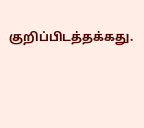குறிப்பிடத்தக்கது.